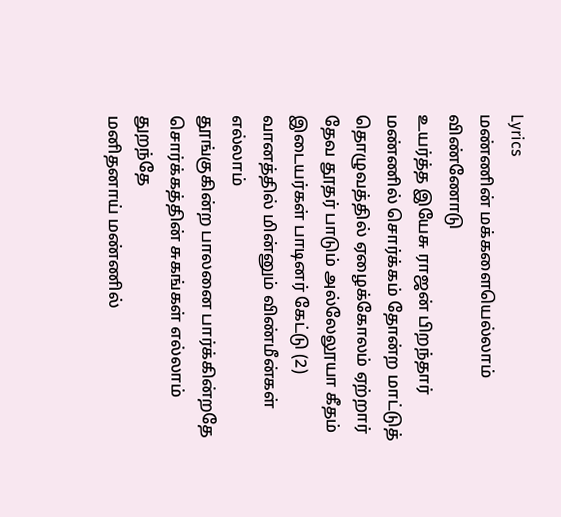Lyrics
மண்ணின் மக்களையெல்லாம் விண்ணோடு
உயர்த்த இயேசு ராஜன் பிறந்தார்
மண்ணில் சொர்க்கம் தோன்ற மாட்டுத்
தொழுவத்தில் ஏழைக்கோலம் ஏற்றார்
தேவ தூதர் பாடும் அல்லேலூயா கீதம்
இடையர்கள் பாடினர் கேட்டு (2)
வானத்தில் மின்னும் விண்மீன்கள் எல்லாம்
தூங்குகின்ற பாலனை பார்க்கின்றதே
சொர்க்கத்தின் சுகங்கள் எல்லாம் துறந்தே
மனிதனாய் மண்ணில்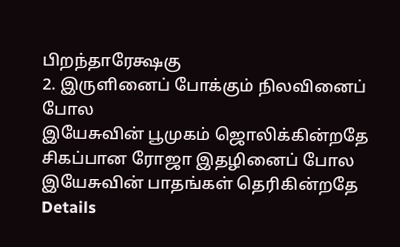பிறந்தாரேக்ஷகு
2. இருளினைப் போக்கும் நிலவினைப் போல
இயேசுவின் பூமுகம் ஜொலிக்கின்றதே
சிகப்பான ரோஜா இதழினைப் போல
இயேசுவின் பாதங்கள் தெரிகின்றதே
Details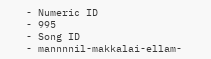- Numeric ID
- 995
- Song ID
- mannnnil-makkalai-ellam-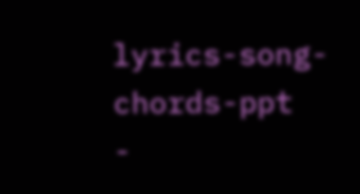lyrics-song-chords-ppt
-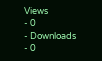Views
- 0
- Downloads
- 0